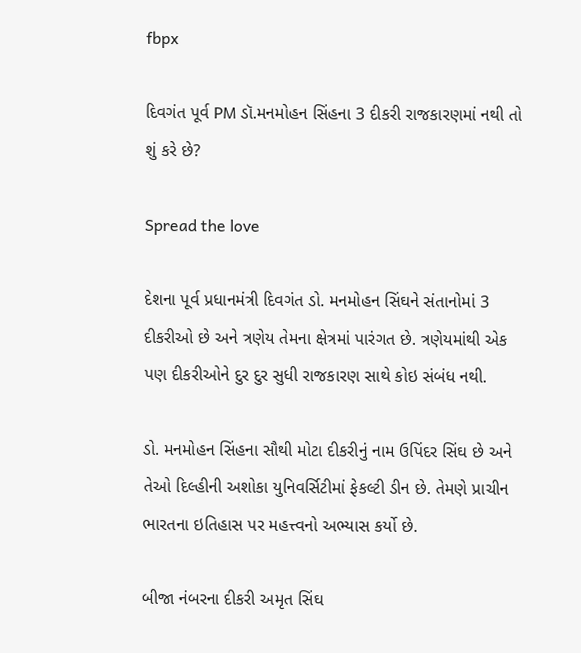fbpx

દિવગંત પૂર્વ PM ડૉ.મનમોહન સિંહના 3 દીકરી રાજકારણમાં નથી તો શું કરે છે?

Spread the love

દેશના પૂર્વ પ્રધાનમંત્રી દિવગંત ડો. મનમોહન સિંઘને સંતાનોમાં 3 દીકરીઓ છે અને ત્રણેય તેમના ક્ષેત્રમાં પારંગત છે. ત્રણેયમાંથી એક પણ દીકરીઓને દુર દુર સુધી રાજકારણ સાથે કોઇ સંબંધ નથી.

ડો. મનમોહન સિંહના સૌથી મોટા દીકરીનું નામ ઉપિંદર સિંઘ છે અને તેઓ દિલ્હીની અશોકા યુનિવર્સિટીમાં ફેકલ્ટી ડીન છે. તેમણે પ્રાચીન ભારતના ઇતિહાસ પર મહત્ત્વનો અભ્યાસ કર્યો છે.

બીજા નંબરના દીકરી અમૃત સિંઘ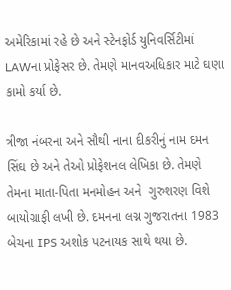અમેરિકામાં રહે છે અને સ્ટેનફોર્ડ યુનિવર્સિટીમાં LAWના પ્રોફેસર છે. તેમણે માનવઅધિકાર માટે ઘણા કામો કર્યા છે.

ત્રીજા નંબરના અને સૌથી નાના દીકરીનું નામ દમન સિંઘ છે અને તેઓ પ્રોફેશનલ લેખિકા છે. તેમણે તેમના માતા-પિતા મનમોહન અને  ગુરુશરણ વિશે બાયોગ્રાફી લખી છે. દમનના લગ્ન ગુજરાતના 1983 બેચના IPS અશોક પટનાયક સાથે થયા છે.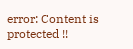error: Content is protected !!